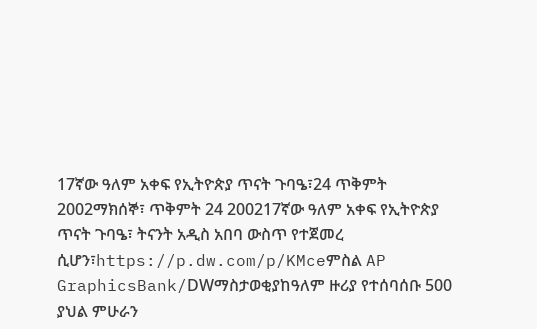17ኛው ዓለም አቀፍ የኢትዮጵያ ጥናት ጉባዔ፣24 ጥቅምት 2002ማክሰኞ፣ ጥቅምት 24 200217ኛው ዓለም አቀፍ የኢትዮጵያ ጥናት ጉባዔ፣ ትናንት አዲስ አበባ ውስጥ የተጀመረ ሲሆን፣https://p.dw.com/p/KMceምስል AP GraphicsBank/DWማስታወቂያከዓለም ዙሪያ የተሰባሰቡ 500 ያህል ምሁራን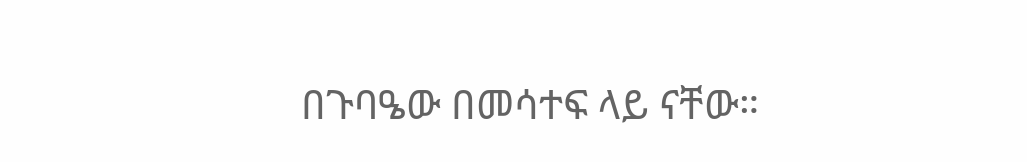በጉባዔው በመሳተፍ ላይ ናቸው።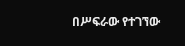በሥፍራው የተገኘው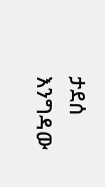ታደሰ እንግዳው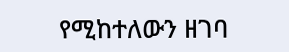የሚከተለውን ዘገባ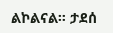ልኮልናል። ታደሰ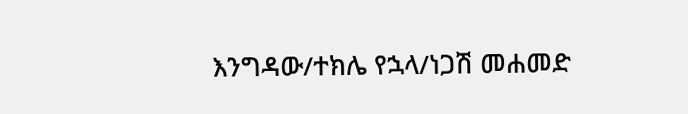እንግዳው/ተክሌ የኋላ/ነጋሽ መሐመድ